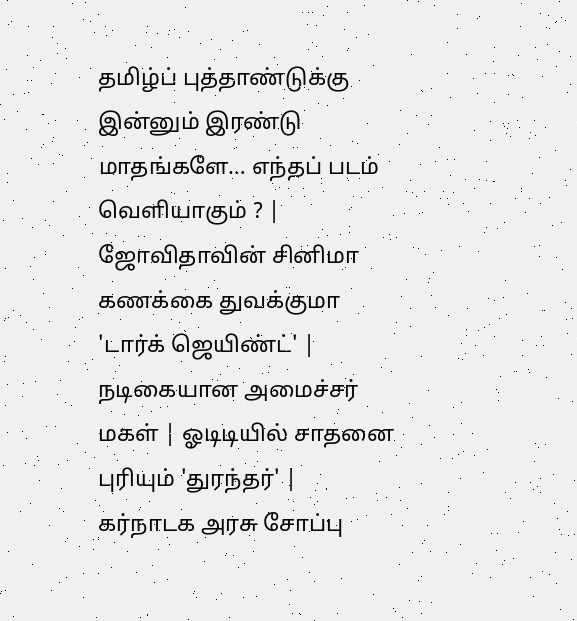தமிழ்ப் புத்தாண்டுக்கு இன்னும் இரண்டு மாதங்களே… எந்தப் படம் வெளியாகும் ? | ஜோவிதாவின் சினிமா கணக்கை துவக்குமா 'டார்க் ஜெயிண்ட்' | நடிகையான அமைச்சர் மகள் | ஓடிடியில் சாதனை புரியும் 'துரந்தர்' | கர்நாடக அரசு சோப்பு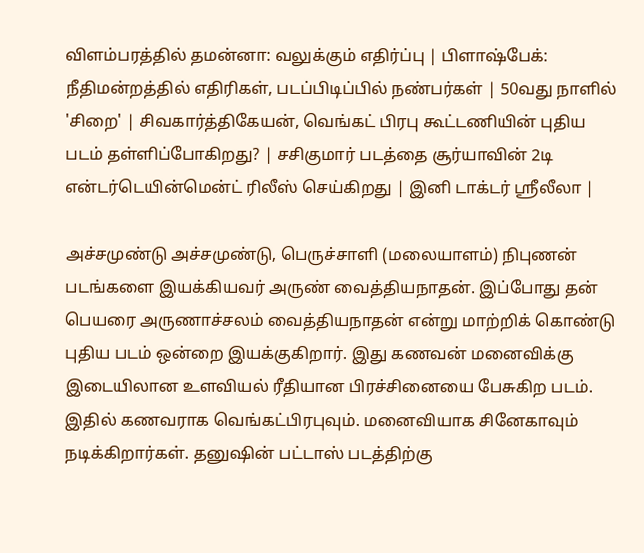விளம்பரத்தில் தமன்னா: வலுக்கும் எதிர்ப்பு | பிளாஷ்பேக்: நீதிமன்றத்தில் எதிரிகள், படப்பிடிப்பில் நண்பர்கள் | 50வது நாளில் 'சிறை' | சிவகார்த்திகேயன், வெங்கட் பிரபு கூட்டணியின் புதிய படம் தள்ளிப்போகிறது? | சசிகுமார் படத்தை சூர்யாவின் 2டி என்டர்டெயின்மென்ட் ரிலீஸ் செய்கிறது | இனி டாக்டர் ஸ்ரீலீலா |

அச்சமுண்டு அச்சமுண்டு, பெருச்சாளி (மலையாளம்) நிபுணன் படங்களை இயக்கியவர் அருண் வைத்தியநாதன். இப்போது தன் பெயரை அருணாச்சலம் வைத்தியநாதன் என்று மாற்றிக் கொண்டு புதிய படம் ஒன்றை இயக்குகிறார். இது கணவன் மனைவிக்கு இடையிலான உளவியல் ரீதியான பிரச்சினையை பேசுகிற படம்.
இதில் கணவராக வெங்கட்பிரபுவும். மனைவியாக சினேகாவும் நடிக்கிறார்கள். தனுஷின் பட்டாஸ் படத்திற்கு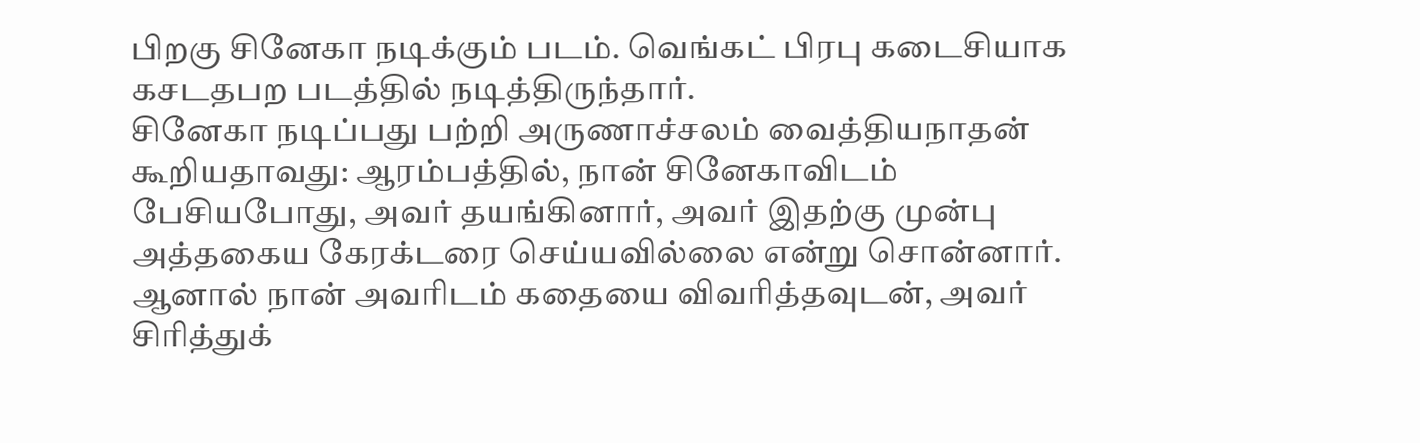பிறகு சினேகா நடிக்கும் படம். வெங்கட் பிரபு கடைசியாக கசடதபற படத்தில் நடித்திருந்தார்.
சினேகா நடிப்பது பற்றி அருணாச்சலம் வைத்தியநாதன் கூறியதாவது: ஆரம்பத்தில், நான் சினேகாவிடம் பேசியபோது, அவர் தயங்கினார், அவர் இதற்கு முன்பு அத்தகைய கேரக்டரை செய்யவில்லை என்று சொன்னார். ஆனால் நான் அவரிடம் கதையை விவரித்தவுடன், அவர் சிரித்துக்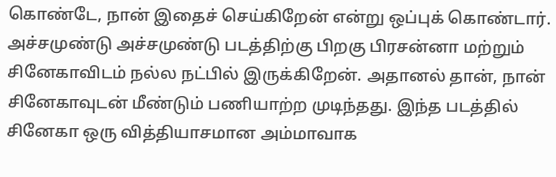கொண்டே, நான் இதைச் செய்கிறேன் என்று ஒப்புக் கொண்டார்.
அச்சமுண்டு அச்சமுண்டு படத்திற்கு பிறகு பிரசன்னா மற்றும் சினேகாவிடம் நல்ல நட்பில் இருக்கிறேன். அதானல் தான், நான் சினேகாவுடன் மீண்டும் பணியாற்ற முடிந்தது. இந்த படத்தில் சினேகா ஒரு வித்தியாசமான அம்மாவாக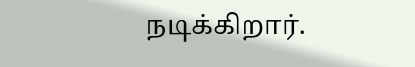நடிக்கிறார்.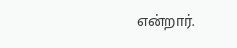என்றார்.